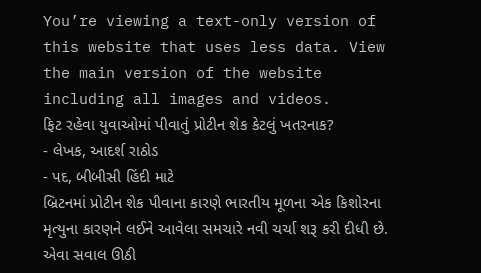You’re viewing a text-only version of this website that uses less data. View the main version of the website including all images and videos.
ફિટ રહેવા યુવાઓમાં પીવાતું પ્રોટીન શેક કેટલું ખતરનાક?
- લેખક, આદર્શ રાઠોડ
- પદ, બીબીસી હિંદી માટે
બ્રિટનમાં પ્રોટીન શેક પીવાના કારણે ભારતીય મૂળના એક કિશોરના મૃત્યુના કારણને લઈને આવેલા સમચારે નવી ચર્ચા શરૂ કરી દીધી છે.
એવા સવાલ ઊઠી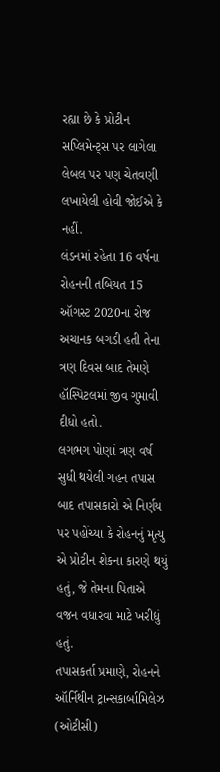રહ્યા છે કે પ્રોટીન સપ્લિમેન્ટ્સ પર લાગેલા લેબલ પર પણ ચેતવણી લખાયેલી હોવી જોઈએ કે નહીં.
લંડનમાં રહેતા 16 વર્ષના રોહનની તબિયત 15 ઑગસ્ટ 2020ના રોજ અચાનક બગડી હતી તેના ત્રણ દિવસ બાદ તેમણે હૉસ્પિટલમાં જીવ ગુમાવી દીધો હતો.
લગભગ પોણાં ત્રણ વર્ષ સુધી થયેલી ગહન તપાસ બાદ તપાસકારો એ નિર્ણય પર પહોંચ્યા કે રોહનનું મૃત્યુ એ પ્રોટીન શેકના કારણે થયું હતું, જે તેમના પિતાએ વજન વધારવા માટે ખરીદ્યું હતું.
તપાસકર્તા પ્રમાણે, રોહનને ઑર્નિથીન ટ્રાન્સકાર્બામિલેઝ (ઓટીસી)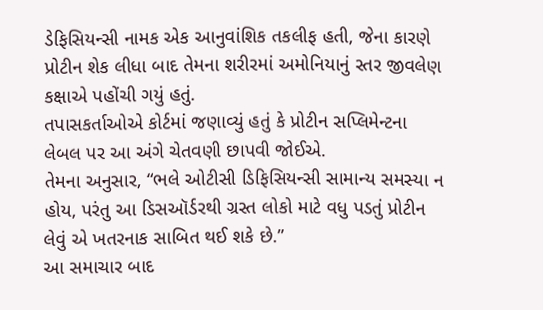ડેફિસિયન્સી નામક એક આનુવાંશિક તકલીફ હતી, જેના કારણે પ્રોટીન શેક લીધા બાદ તેમના શરીરમાં અમોનિયાનું સ્તર જીવલેણ કક્ષાએ પહોંચી ગયું હતું.
તપાસકર્તાઓએ કોર્ટમાં જણાવ્યું હતું કે પ્રોટીન સપ્લિમેન્ટના લેબલ પર આ અંગે ચેતવણી છાપવી જોઈએ.
તેમના અનુસાર, “ભલે ઓટીસી ડિફિસિયન્સી સામાન્ય સમસ્યા ન હોય, પરંતુ આ ડિસઑર્ડરથી ગ્રસ્ત લોકો માટે વધુ પડતું પ્રોટીન લેવું એ ખતરનાક સાબિત થઈ શકે છે.”
આ સમાચાર બાદ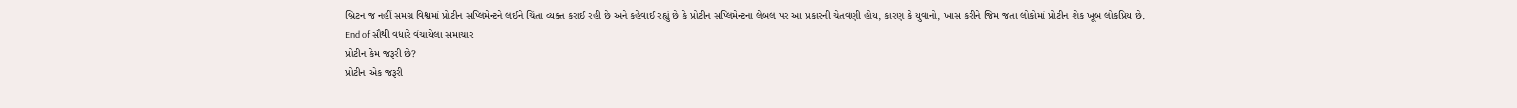બ્રિટન જ નહીં સમગ્ર વિશ્વમાં પ્રોટીન સપ્લિમેન્ટને લઈને ચિંતા વ્યક્ત કરાઈ રહી છે અને કહેવાઈ રહ્યું છે કે પ્રોટીન સપ્લિમેન્ટના લેબલ પર આ પ્રકારની ચેતવણી હોય, કારણ કે યુવાનો, ખાસ કરીને જિમ જતા લોકોમાં પ્રોટીન શેક ખૂબ લોકપ્રિય છે.
End of સૌથી વધારે વંચાયેલા સમાચાર
પ્રોટીન કેમ જરૂરી છે?
પ્રોટીન એક જરૂરી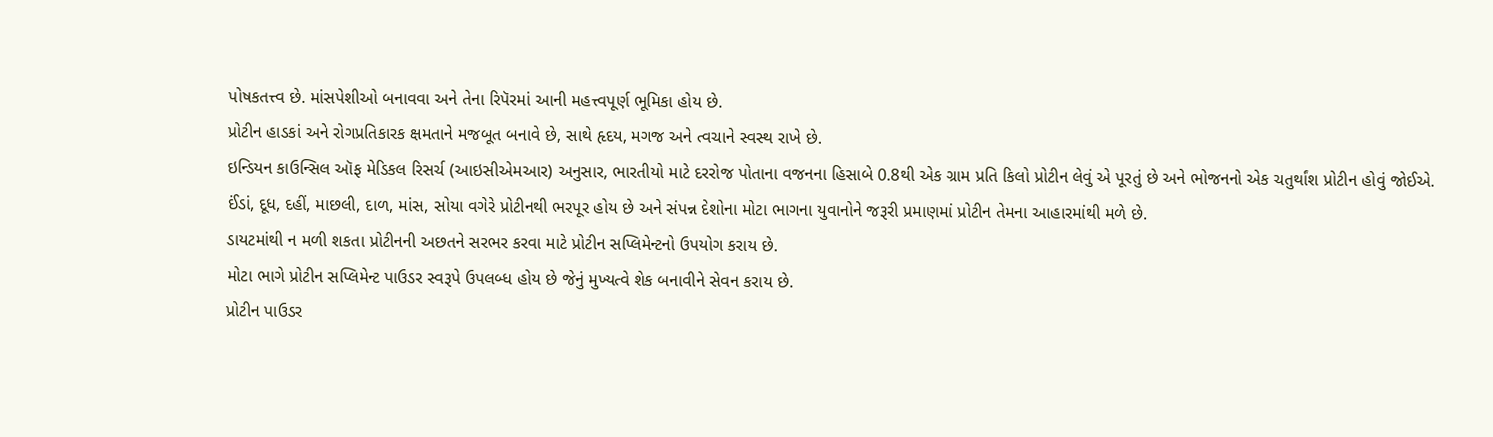પોષકતત્ત્વ છે. માંસપેશીઓ બનાવવા અને તેના રિપૅરમાં આની મહત્ત્વપૂર્ણ ભૂમિકા હોય છે.
પ્રોટીન હાડકાં અને રોગપ્રતિકારક ક્ષમતાને મજબૂત બનાવે છે, સાથે હૃદય, મગજ અને ત્વચાને સ્વસ્થ રાખે છે.
ઇન્ડિયન કાઉન્સિલ ઑફ મેડિકલ રિસર્ચ (આઇસીએમઆર) અનુસાર, ભારતીયો માટે દરરોજ પોતાના વજનના હિસાબે 0.8થી એક ગ્રામ પ્રતિ કિલો પ્રોટીન લેવું એ પૂરતું છે અને ભોજનનો એક ચતુર્થાંશ પ્રોટીન હોવું જોઈએ.
ઈંડાં, દૂધ, દહીં, માછલી, દાળ, માંસ, સોયા વગેરે પ્રોટીનથી ભરપૂર હોય છે અને સંપન્ન દેશોના મોટા ભાગના યુવાનોને જરૂરી પ્રમાણમાં પ્રોટીન તેમના આહારમાંથી મળે છે.
ડાયટમાંથી ન મળી શકતા પ્રોટીનની અછતને સરભર કરવા માટે પ્રોટીન સપ્લિમેન્ટનો ઉપયોગ કરાય છે.
મોટા ભાગે પ્રોટીન સપ્લિમેન્ટ પાઉડર સ્વરૂપે ઉપલબ્ધ હોય છે જેનું મુખ્યત્વે શેક બનાવીને સેવન કરાય છે.
પ્રોટીન પાઉડર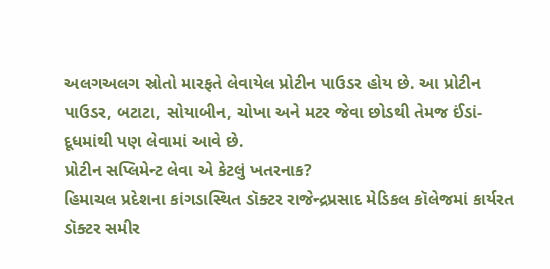અલગઅલગ સ્રોતો મારફતે લેવાયેલ પ્રોટીન પાઉડર હોય છે. આ પ્રોટીન પાઉડર, બટાટા, સોયાબીન, ચોખા અને મટર જેવા છોડથી તેમજ ઈંડાં-દૂધમાંથી પણ લેવામાં આવે છે.
પ્રોટીન સપ્લિમેન્ટ લેવા એ કેટલું ખતરનાક?
હિમાચલ પ્રદેશના કાંગડાસ્થિત ડૉક્ટર રાજેન્દ્રપ્રસાદ મેડિકલ કૉલેજમાં કાર્યરત ડૉક્ટર સમીર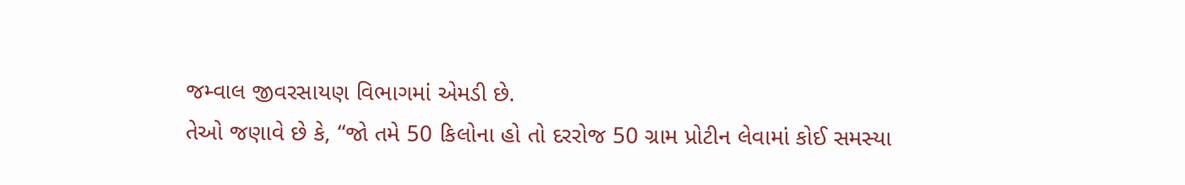જમ્વાલ જીવરસાયણ વિભાગમાં એમડી છે.
તેઓ જણાવે છે કે, “જો તમે 50 કિલોના હો તો દરરોજ 50 ગ્રામ પ્રોટીન લેવામાં કોઈ સમસ્યા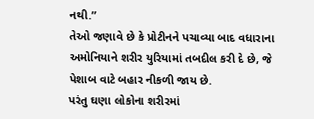નથી.”
તેઓ જણાવે છે કે પ્રોટીનને પચાવ્યા બાદ વધારાના અમોનિયાને શરીર યુરિયામાં તબદીલ કરી દે છે, જે પેશાબ વાટે બહાર નીકળી જાય છે.
પરંતુ ઘણા લોકોના શરીરમાં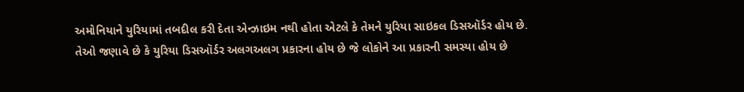અમોનિયાને યુરિયામાં તબદીલ કરી દેતા એન્ઝાઇમ નથી હોતા એટલે કે તેમને યુરિયા સાઇકલ ડિસઑર્ડર હોય છે.
તેઓ જણાવે છે કે યુરિયા ડિસઑર્ડર અલગઅલગ પ્રકારના હોય છે જે લોકોને આ પ્રકારની સમસ્યા હોય છે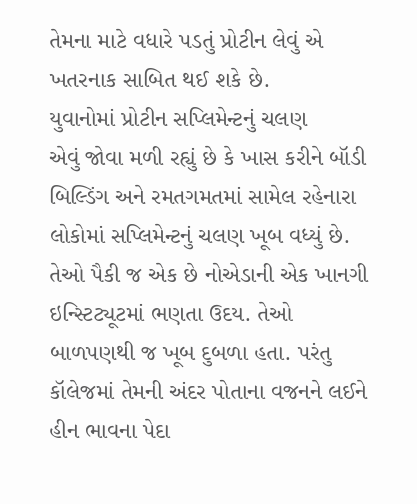તેમના માટે વધારે પડતું પ્રોટીન લેવું એ ખતરનાક સાબિત થઈ શકે છે.
યુવાનોમાં પ્રોટીન સપ્લિમેન્ટનું ચલણ
એવું જોવા મળી રહ્યું છે કે ખાસ કરીને બૉડી બિલ્ડિંગ અને રમતગમતમાં સામેલ રહેનારા લોકોમાં સપ્લિમેન્ટનું ચલણ ખૂબ વધ્યું છે.
તેઓ પૈકી જ એક છે નોએડાની એક ખાનગી ઇન્સ્ટિટ્યૂટમાં ભણતા ઉદય. તેઓ બાળપણથી જ ખૂબ દુબળા હતા. પરંતુ કૉલેજમાં તેમની અંદર પોતાના વજનને લઈને હીન ભાવના પેદા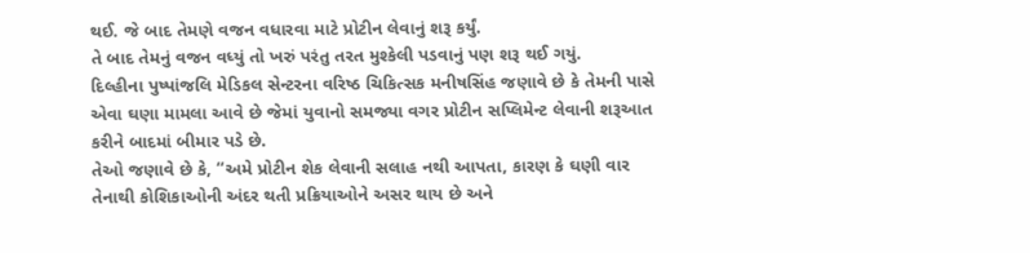થઈ. જે બાદ તેમણે વજન વધારવા માટે પ્રોટીન લેવાનું શરૂ કર્યું.
તે બાદ તેમનું વજન વધ્યું તો ખરું પરંતુ તરત મુશ્કેલી પડવાનું પણ શરૂ થઈ ગયું.
દિલ્હીના પુષ્પાંજલિ મેડિકલ સેન્ટરના વરિષ્ઠ ચિકિત્સક મનીષસિંહ જણાવે છે કે તેમની પાસે એવા ઘણા મામલા આવે છે જેમાં યુવાનો સમજ્યા વગર પ્રોટીન સપ્લિમેન્ટ લેવાની શરૂઆત કરીને બાદમાં બીમાર પડે છે.
તેઓ જણાવે છે કે, “અમે પ્રોટીન શેક લેવાની સલાહ નથી આપતા, કારણ કે ઘણી વાર તેનાથી કોશિકાઓની અંદર થતી પ્રક્રિયાઓને અસર થાય છે અને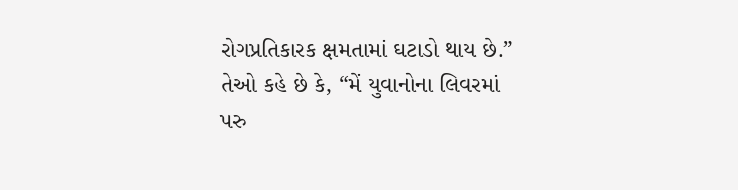રોગપ્રતિકારક ક્ષમતામાં ઘટાડો થાય છે.”
તેઓ કહે છે કે, “મેં યુવાનોના લિવરમાં પરુ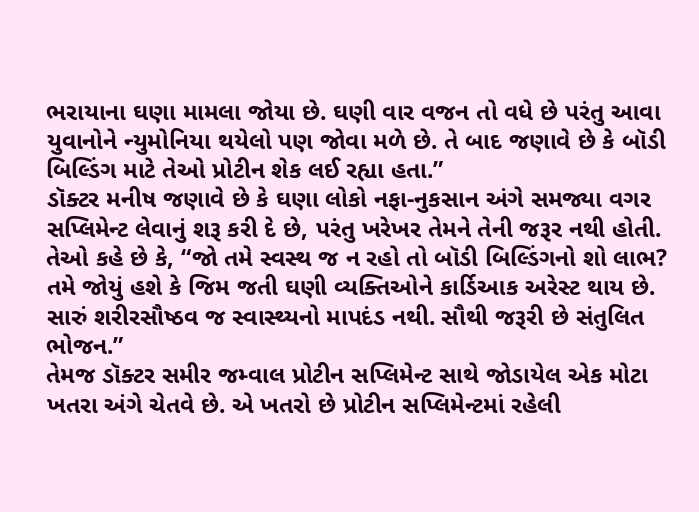ભરાયાના ઘણા મામલા જોયા છે. ઘણી વાર વજન તો વધે છે પરંતુ આવા યુવાનોને ન્યુમોનિયા થયેલો પણ જોવા મળે છે. તે બાદ જણાવે છે કે બૉડી બિલ્ડિંગ માટે તેઓ પ્રોટીન શેક લઈ રહ્યા હતા.”
ડૉક્ટર મનીષ જણાવે છે કે ઘણા લોકો નફા-નુકસાન અંગે સમજ્યા વગર સપ્લિમેન્ટ લેવાનું શરૂ કરી દે છે, પરંતુ ખરેખર તેમને તેની જરૂર નથી હોતી.
તેઓ કહે છે કે, “જો તમે સ્વસ્થ જ ન રહો તો બૉડી બિલ્ડિંગનો શો લાભ? તમે જોયું હશે કે જિમ જતી ઘણી વ્યક્તિઓને કાર્ડિઆક અરેસ્ટ થાય છે. સારું શરીરસૌષ્ઠવ જ સ્વાસ્થ્યનો માપદંડ નથી. સૌથી જરૂરી છે સંતુલિત ભોજન.”
તેમજ ડૉક્ટર સમીર જમ્વાલ પ્રોટીન સપ્લિમેન્ટ સાથે જોડાયેલ એક મોટા ખતરા અંગે ચેતવે છે. એ ખતરો છે પ્રોટીન સપ્લિમેન્ટમાં રહેલી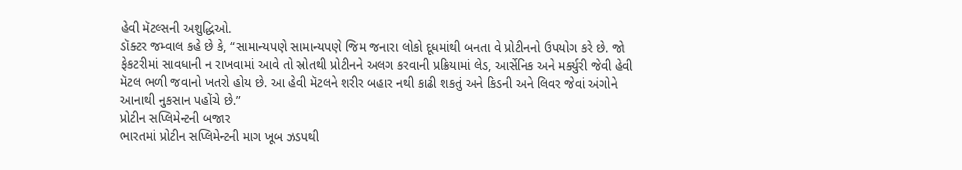હેવી મૅટલ્સની અશુદ્ધિઓ.
ડૉક્ટર જમ્વાલ કહે છે કે, “સામાન્યપણે સામાન્યપણે જિમ જનારા લોકો દૂધમાંથી બનતા વે પ્રોટીનનો ઉપયોગ કરે છે. જો ફેકટરીમાં સાવધાની ન રાખવામાં આવે તો સ્રોતથી પ્રોટીનને અલગ કરવાની પ્રક્રિયામાં લેડ, આર્સેનિક અને મર્ક્યુરી જેવી હેવી મૅટલ ભળી જવાનો ખતરો હોય છે. આ હેવી મૅટલને શરીર બહાર નથી કાઢી શકતું અને કિડની અને લિવર જેવાં અંગોને આનાથી નુકસાન પહોંચે છે.”
પ્રોટીન સપ્લિમેન્ટની બજાર
ભારતમાં પ્રોટીન સપ્લિમેન્ટની માગ ખૂબ ઝડપથી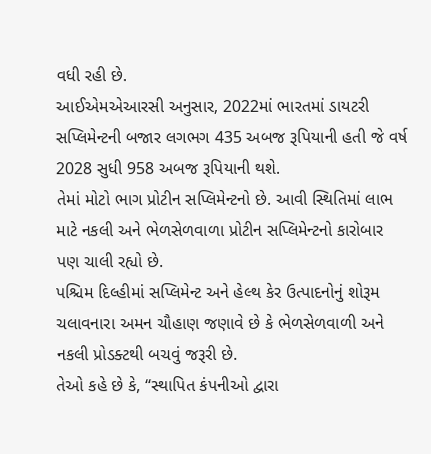વધી રહી છે.
આઈએમએઆરસી અનુસાર, 2022માં ભારતમાં ડાયટરી સપ્લિમેન્ટની બજાર લગભગ 435 અબજ રૂપિયાની હતી જે વર્ષ 2028 સુધી 958 અબજ રૂપિયાની થશે.
તેમાં મોટો ભાગ પ્રોટીન સપ્લિમેન્ટનો છે. આવી સ્થિતિમાં લાભ માટે નકલી અને ભેળસેળવાળા પ્રોટીન સપ્લિમેન્ટનો કારોબાર પણ ચાલી રહ્યો છે.
પશ્ચિમ દિલ્હીમાં સપ્લિમેન્ટ અને હેલ્થ કેર ઉત્પાદનોનું શોરૂમ ચલાવનારા અમન ચૌહાણ જણાવે છે કે ભેળસેળવાળી અને નકલી પ્રોડક્ટથી બચવું જરૂરી છે.
તેઓ કહે છે કે, “સ્થાપિત કંપનીઓ દ્વારા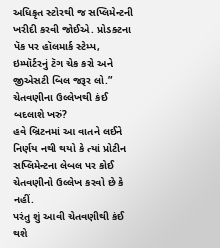અધિકૃત સ્ટોરથી જ સપ્લિમેન્ટની ખરીદી કરવી જોઈએ. પ્રોડક્ટના પૅક પર હૉલમાર્ક સ્ટેમ્પ, ઇમ્પૉર્ટરનું ટૅગ ચેક કરો અને જીએસટી બિલ જરૂર લો.”
ચેતવણીના ઉલ્લેખથી કંઈ બદલાશે ખરું?
હવે બ્રિટનમાં આ વાતને લઈને નિર્ણય નથી થયો કે ત્યાં પ્રોટીન સપ્લિમેન્ટના લેબલ પર કોઈ ચેતવણીનો ઉલ્લેખ કરવો છે કે નહીં.
પરંતુ શું આવી ચેતવણીથી કંઈ થશે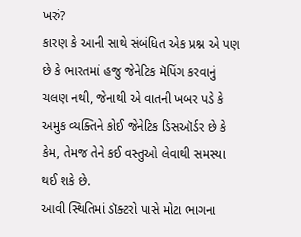ખરું?
કારણ કે આની સાથે સંબંધિત એક પ્રશ્ન એ પણ છે કે ભારતમાં હજુ જેનેટિક મૅપિંગ કરવાનું ચલણ નથી, જેનાથી એ વાતની ખબર પડે કે અમુક વ્યક્તિને કોઈ જેનેટિક ડિસઑર્ડર છે કે કેમ, તેમજ તેને કઈ વસ્તુઓ લેવાથી સમસ્યા થઈ શકે છે.
આવી સ્થિતિમાં ડૉક્ટરો પાસે મોટા ભાગના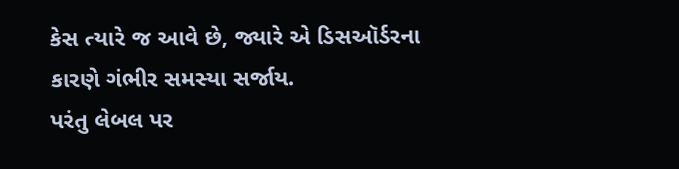કેસ ત્યારે જ આવે છે, જ્યારે એ ડિસઑર્ડરના કારણે ગંભીર સમસ્યા સર્જાય.
પરંતુ લેબલ પર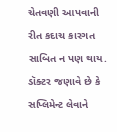ચેતવણી આપવાની રીત કદાચ કારગત સાબિત ન પણ થાય.
ડૉક્ટર જણાવે છે કે સપ્લિમેન્ટ લેવાને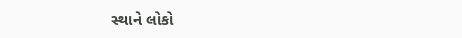સ્થાને લોકો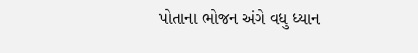પોતાના ભોજન અંગે વધુ ધ્યાન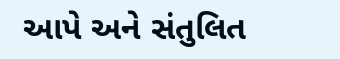આપે અને સંતુલિત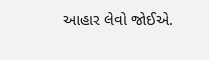આહાર લેવો જોઈએ.